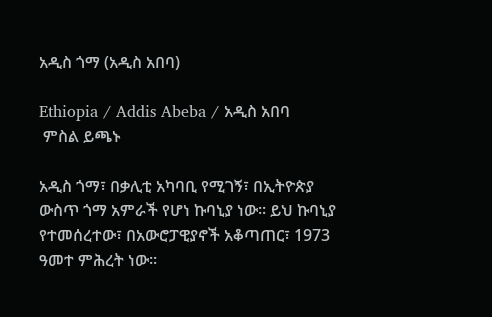አዲስ ጎማ (አዲስ አበባ)

Ethiopia / Addis Abeba / አዲስ አበባ
 ምስል ይጫኑ

አዲስ ጎማ፣ በቃሊቲ አካባቢ የሚገኝ፣ በኢትዮጵያ ውስጥ ጎማ አምራች የሆነ ኩባኒያ ነው። ይህ ኩባኒያ የተመሰረተው፣ በአውሮፓዊያኖች አቆጣጠር፣ 1973 ዓመተ ምሕረት ነው።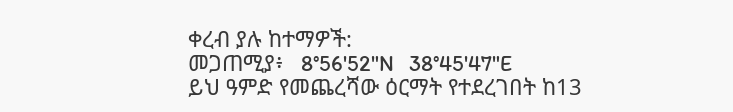ቀረብ ያሉ ከተማዎች:
መጋጠሚያ፥   8°56'52"N   38°45'47"E
ይህ ዓምድ የመጨረሻው ዕርማት የተደረገበት ከ13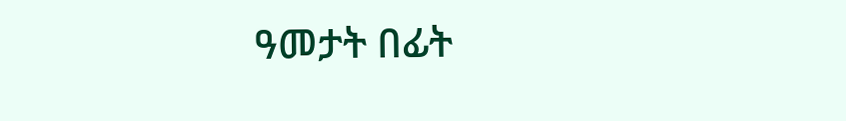ዓመታት በፊት